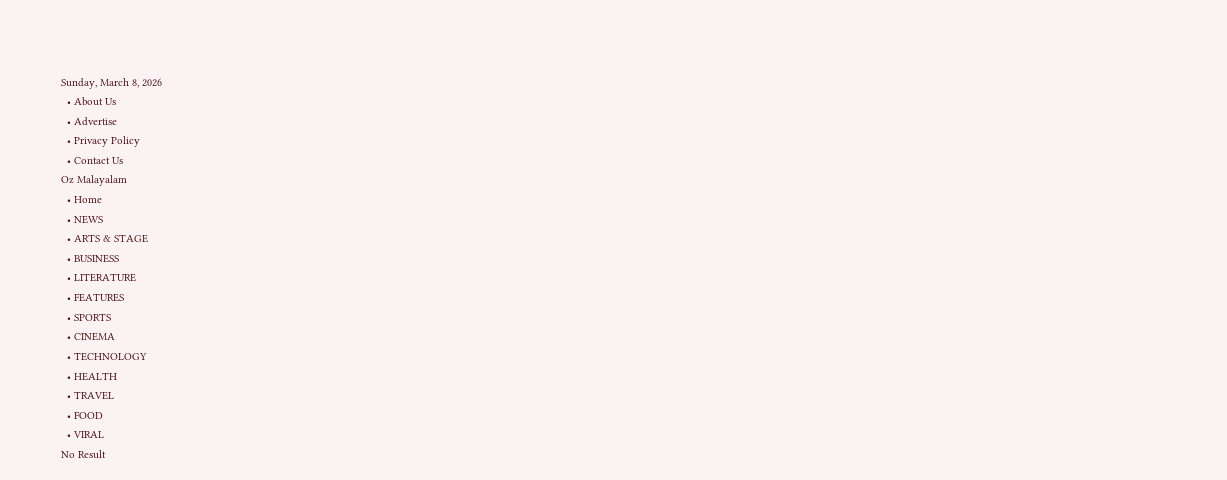Sunday, March 8, 2026
  • About Us
  • Advertise
  • Privacy Policy
  • Contact Us
Oz Malayalam
  • Home
  • NEWS
  • ARTS & STAGE
  • BUSINESS
  • LITERATURE
  • FEATURES
  • SPORTS
  • CINEMA
  • TECHNOLOGY
  • HEALTH
  • TRAVEL
  • FOOD
  • VIRAL
No Result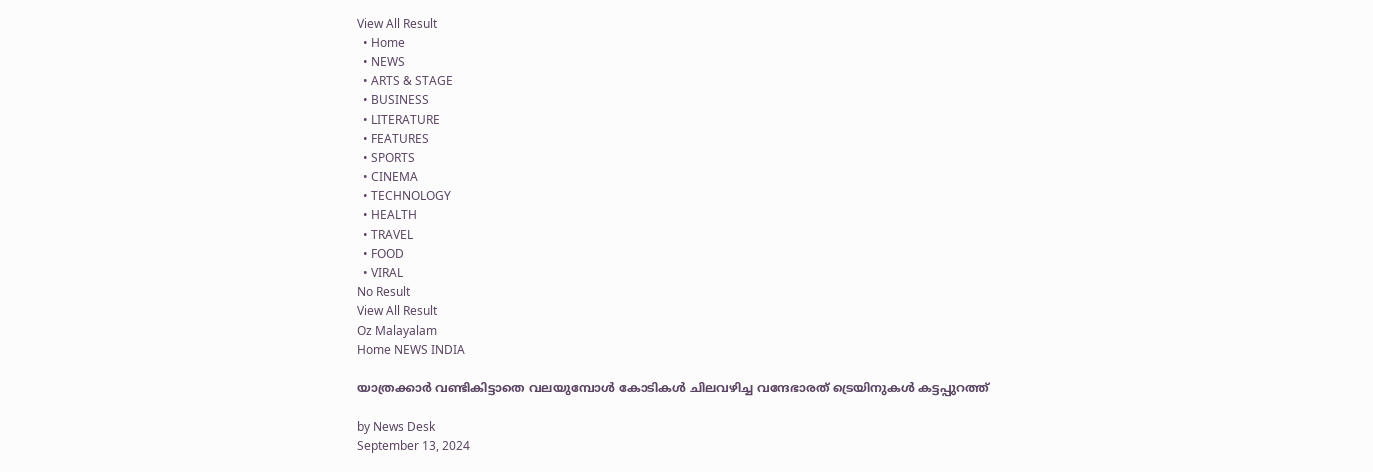View All Result
  • Home
  • NEWS
  • ARTS & STAGE
  • BUSINESS
  • LITERATURE
  • FEATURES
  • SPORTS
  • CINEMA
  • TECHNOLOGY
  • HEALTH
  • TRAVEL
  • FOOD
  • VIRAL
No Result
View All Result
Oz Malayalam
Home NEWS INDIA

യാത്രക്കാർ വണ്ടികിട്ടാതെ വലയുമ്പോൾ കോടികൾ ചിലവഴിച്ച വന്ദേഭാരത് ട്രെയിനുകൾ കട്ടപ്പുറത്ത്

by News Desk
September 13, 2024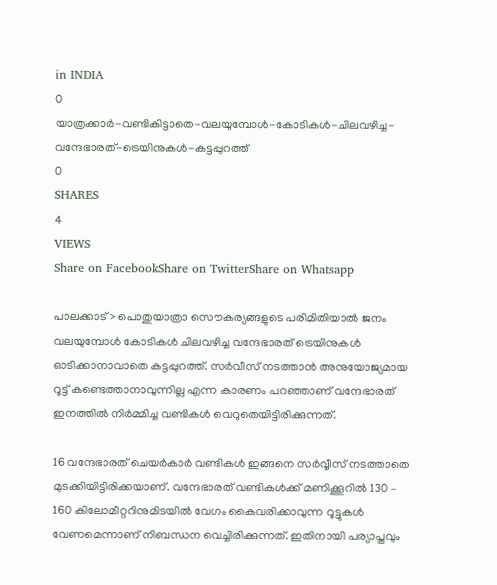in INDIA
0
യാത്രക്കാർ-വണ്ടികിട്ടാതെ-വലയുമ്പോൾ-കോടികൾ-ചിലവഴിച്ച-വന്ദേഭാരത്-ട്രെയിനുകൾ-കട്ടപ്പുറത്ത്
0
SHARES
4
VIEWS
Share on FacebookShare on TwitterShare on Whatsapp

പാലക്കാട്> പൊതുയാത്രാ സൌകര്യങ്ങളുടെ പരിമിതിയാൽ ജനം വലയുമ്പോൾ കോടികൾ ചിലവഴിച്ച വന്ദേഭാരത് ട്രെയിനുകൾ ഓടിക്കാനാവാതെ കട്ടപ്പുറത്ത്. സർവീസ് നടത്താൻ അനുയോജ്യമായ റൂട്ട് കണ്ടെത്താനാവുന്നില്ല എന്ന കാരണം പറഞ്ഞാണ് വന്ദേഭാരത് ഇനത്തിൽ നിർമ്മിച്ച വണ്ടികൾ വെറുതെയിട്ടിരിക്കുന്നത്.

16 വന്ദേഭാരത് ചെയർകാർ വണ്ടികൾ ഇങ്ങനെ സർവ്വീസ് നടത്താതെ മുടക്കിയിട്ടിരിക്കയാണ്. വന്ദേഭാരത് വണ്ടികൾക്ക് മണിക്കൂറിൽ 130 – 160 കിലോമീറ്ററിനുമിടയിൽ വേഗം കൈവരിക്കാവുന്ന റൂട്ടുകൾ വേണമെന്നാണ് നിബന്ധന വെച്ചിരിക്കുന്നത്. ഇതിനായി പര്യാപ്തവും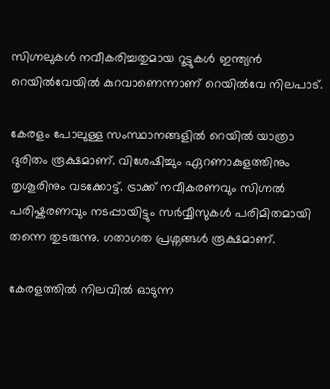സിഗ്നലുകൾ നവീകരിച്ചതുമായ റൂട്ടുകൾ ഇന്ത്യൻ റെയിൽവേയിൽ കുറവാണെന്നാണ് റെയിൽവേ നിലപാട്.

കേരളം പോലുള്ള സംസ്ഥാനങ്ങളിൽ റെയിൽ യാത്രാ ദുരിതം രൂക്ഷമാണ്. വിശേഷിച്ചും ഏറണാകുളത്തിനും തൃശൂരിനും വടക്കോട്ട്. ട്രാക്ക് നവീകരണവും സിഗ്നൽ പരിഷ്കരണവും നടപ്പായിട്ടും സർവ്വീസുകൾ പരിമിതമായി തന്നെ തുടരുന്നു. ഗതാഗത പ്രശ്നങ്ങൾ രൂക്ഷമാണ്.

കേരളത്തിൽ നിലവിൽ ഓടുന്ന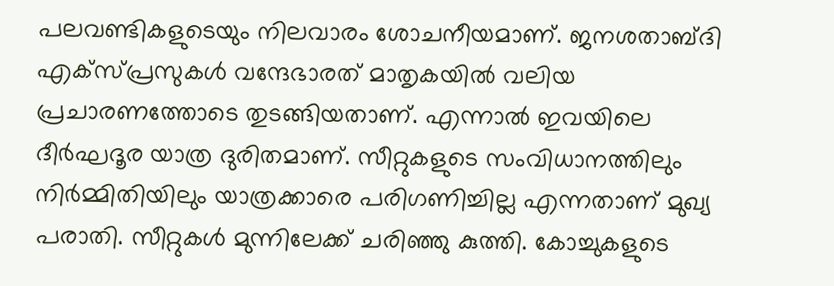പലവണ്ടികളുടെയും നിലവാരം ശോചനീയമാണ്. ജനശതാബ്ദി എക്സ്പ്രസുകൾ വന്ദേഭാരത് മാതൃകയിൽ വലിയ പ്രചാരണത്തോടെ തുടങ്ങിയതാണ്. എന്നാൽ ഇവയിലെ ദീർഘദൂര യാത്ര ദുരിതമാണ്. സീറ്റുകളുടെ സംവിധാനത്തിലും നിർമ്മിതിയിലും യാത്രക്കാരെ പരിഗണിച്ചില്ല എന്നതാണ് മുഖ്യ പരാതി. സീറ്റുകൾ മുന്നിലേക്ക് ചരിഞ്ഞു കുത്തി. കോച്ചുകളുടെ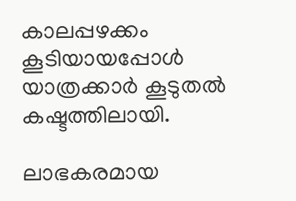കാലപ്പഴക്കം കൂടിയായപ്പോൾ യാത്രക്കാർ കൂടുതൽ കഷ്ടത്തിലായി.

ലാഭകരമായ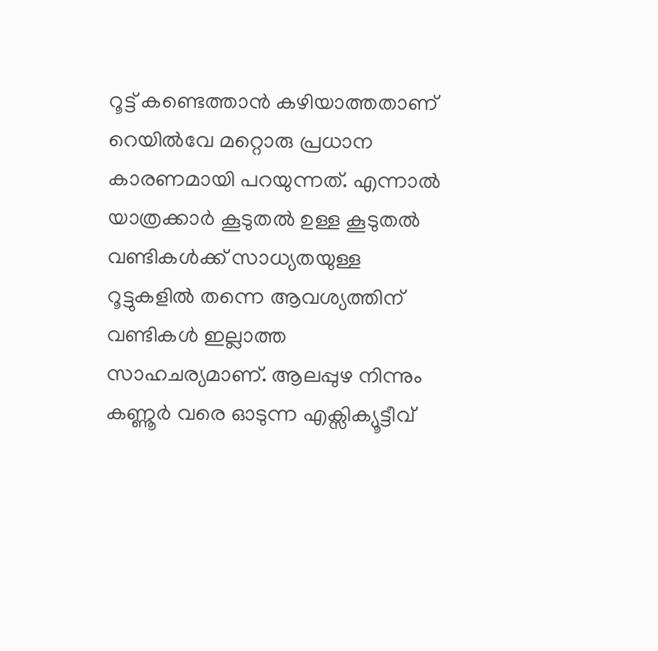റൂട്ട് കണ്ടെത്താൻ കഴിയാത്തതാണ് റെയിൽവേ മറ്റൊരു പ്രധാന കാരണമായി പറയുന്നത്. എന്നാൽ യാത്രക്കാർ കൂടുതൽ ഉള്ള കൂടുതൽ വണ്ടികൾക്ക് സാധ്യതയുള്ള റൂട്ടുകളിൽ തന്നെ ആവശ്യത്തിന് വണ്ടികൾ ഇല്ലാത്ത സാഹചര്യമാണ്. ആലപ്പുഴ നിന്നും കണ്ണൂർ വരെ ഓടുന്ന എക്സിക്യൂട്ടീവ്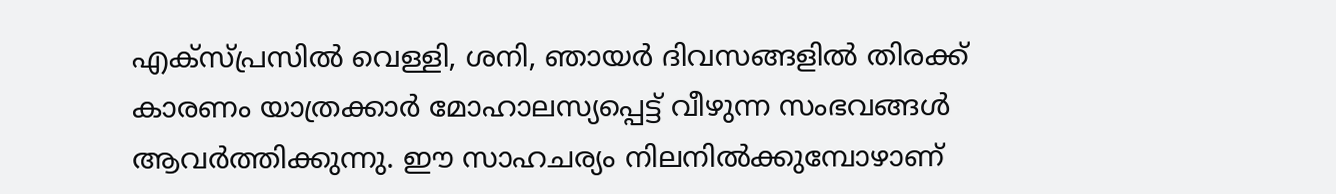എക്സ്പ്രസിൽ വെള്ളി, ശനി, ഞായർ ദിവസങ്ങളിൽ തിരക്ക് കാരണം യാത്രക്കാർ മോഹാലസ്യപ്പെട്ട് വീഴുന്ന സംഭവങ്ങൾ ആവർത്തിക്കുന്നു. ഈ സാഹചര്യം നിലനിൽക്കുമ്പോഴാണ്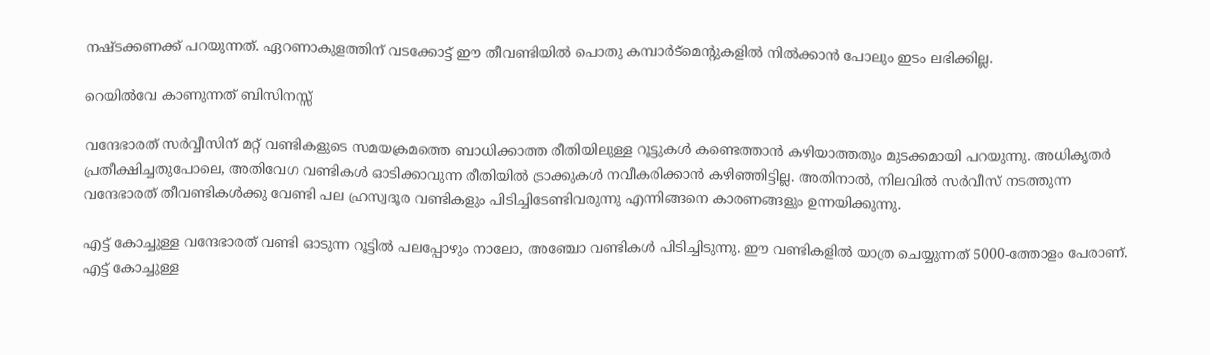നഷ്ടക്കണക്ക് പറയുന്നത്. ഏറണാകുളത്തിന് വടക്കോട്ട് ഈ തീവണ്ടിയിൽ പൊതു കമ്പാർട്മെന്റുകളിൽ നിൽക്കാൻ പോലും ഇടം ലഭിക്കില്ല.

റെയിൽവേ കാണുന്നത് ബിസിനസ്സ്

വന്ദേഭാരത് സർവ്വീസിന് മറ്റ് വണ്ടികളുടെ സമയക്രമത്തെ ബാധിക്കാത്ത രീതിയിലുള്ള റൂട്ടുകൾ കണ്ടെത്താൻ കഴിയാത്തതും മുടക്കമായി പറയുന്നു. അധികൃതർ പ്രതീക്ഷിച്ചതുപോലെ, അതിവേഗ വണ്ടികൾ ഓടിക്കാവുന്ന രീതിയിൽ ട്രാക്കുകൾ നവീകരിക്കാൻ കഴിഞ്ഞിട്ടില്ല. അതിനാൽ, നിലവിൽ സർവീസ് നടത്തുന്ന വന്ദേഭാരത് തീവണ്ടികൾക്കു വേണ്ടി പല ഹ്രസ്വദൂര വണ്ടികളും പിടിച്ചിടേണ്ടിവരുന്നു എന്നിങ്ങനെ കാരണങ്ങളും ഉന്നയിക്കുന്നു.

എട്ട് കോച്ചുള്ള വന്ദേഭാരത് വണ്ടി ഓടുന്ന റൂട്ടിൽ പലപ്പോഴും നാലോ, അഞ്ചോ വണ്ടികൾ പിടിച്ചിടുന്നു. ഈ വണ്ടികളിൽ യാത്ര ചെയ്യുന്നത് 5000-ത്തോളം പേരാണ്. എട്ട് കോച്ചുള്ള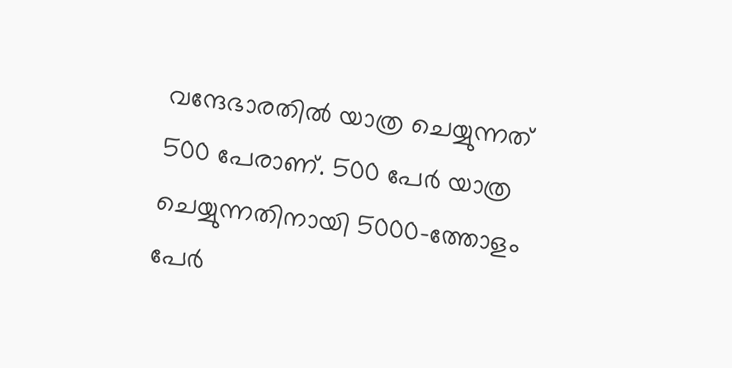വന്ദേഭാരതിൽ യാത്ര ചെയ്യുന്നത് 500 പേരാണ്. 500 പേർ യാത്ര ചെയ്യുന്നതിനായി 5000-ത്തോളം പേർ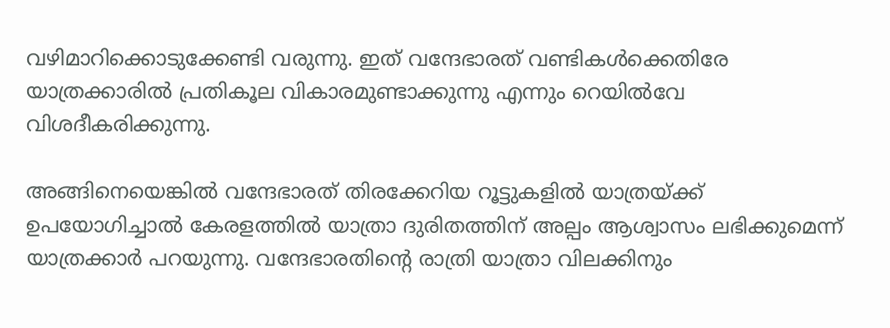വഴിമാറിക്കൊടുക്കേണ്ടി വരുന്നു. ഇത് വന്ദേഭാരത് വണ്ടികൾക്കെതിരേ യാത്രക്കാരിൽ പ്രതികൂല വികാരമുണ്ടാക്കുന്നു എന്നും റെയിൽവേ വിശദീകരിക്കുന്നു.

അങ്ങിനെയെങ്കിൽ വന്ദേഭാരത് തിരക്കേറിയ റൂട്ടുകളിൽ യാത്രയ്ക്ക് ഉപയോഗിച്ചാൽ കേരളത്തിൽ യാത്രാ ദുരിതത്തിന് അല്പം ആശ്വാസം ലഭിക്കുമെന്ന് യാത്രക്കാർ പറയുന്നു. വന്ദേഭാരതിന്റെ രാത്രി യാത്രാ വിലക്കിനും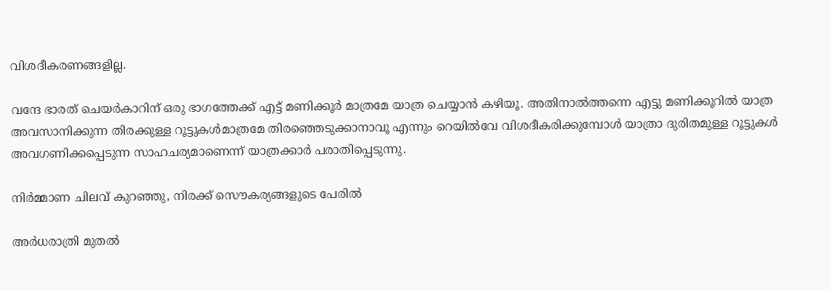വിശദീകരണങ്ങളില്ല.

വന്ദേ ഭാരത് ചെയർകാറിന് ഒരു ഭാഗത്തേക്ക് എട്ട് മണിക്കൂർ മാത്രമേ യാത്ര ചെയ്യാൻ കഴിയൂ. അതിനാൽത്തന്നെ എട്ടു മണിക്കൂറിൽ യാത്ര അവസാനിക്കുന്ന തിരക്കുള്ള റൂട്ടുകൾമാത്രമേ തിരഞ്ഞെടുക്കാനാവൂ എന്നും റെയിൽവേ വിശദീകരിക്കുമ്പോൾ യാത്രാ ദുരിതമുള്ള റൂട്ടുകൾ അവഗണിക്കപ്പെടുന്ന സാഹചര്യമാണെന്ന് യാത്രക്കാർ പരാതിപ്പെടുന്നു.

നിർമ്മാണ ചിലവ് കുറഞ്ഞു, നിരക്ക് സൌകര്യങ്ങളുടെ പേരിൽ

അർധരാത്രി മുതൽ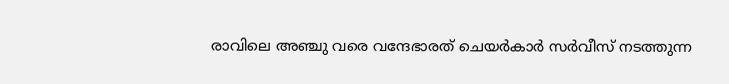രാവിലെ അഞ്ചു വരെ വന്ദേഭാരത് ചെയർകാർ സർവീസ് നടത്തുന്ന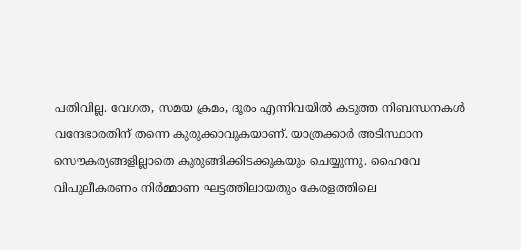പതിവില്ല. വേഗത, സമയ ക്രമം, ദൂരം എന്നിവയിൽ കടുത്ത നിബന്ധനകൾ വന്ദേഭാരതിന് തന്നെ കുരുക്കാവുകയാണ്. യാത്രക്കാർ അടിസ്ഥാന സൌകര്യങ്ങളില്ലാതെ കുരുങ്ങിക്കിടക്കുകയും ചെയ്യുന്നു. ഹൈവേ വിപുലീകരണം നിർമ്മാണ ഘട്ടത്തിലായതും കേരളത്തിലെ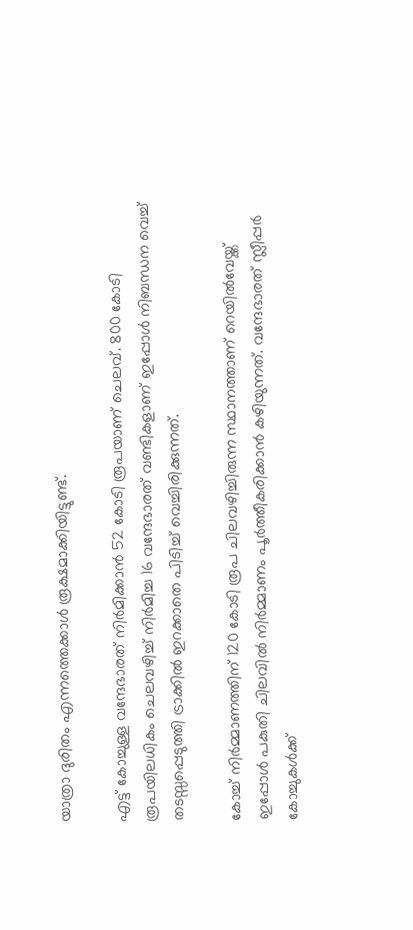യാത്രാ ദുരിതം എന്നത്തെക്കാൾ രൂക്ഷമാക്കിയിട്ടുണ്ട്.

എട്ട് കോച്ചുള്ള വന്ദേഭാരത് നിർമിക്കാൻ 52 കോടി രൂപയാണ് ചെലവ്. 800 കോടി രൂപയിലധികം ചെലവഴിച്ച് നിർമിച്ച 16 വന്ദേഭാരത് വണ്ടികളാണ് ഇപ്പോൾ നിബന്ധന വെച്ച് തടസ്സപ്പെടുത്തി ട്രാക്കിൽ ഇറക്കാതെ പിടിച്ച് വെച്ചിരിക്കുന്നത്.

കോച്ച് നിർമ്മാണത്തിന് 120 കോടി രൂപ ചിലവഴിച്ചിരുന്ന സ്ഥാനത്താണ് റെയിൽവേയ്ക്ക് ഇപ്പോൾ പകുതി ചിലവിൽ നിർമ്മാണം പൂർത്തീകരിക്കാൻ കഴിയുന്നത്. വന്ദേഭാരത് സ്ലീപ്പർ കോച്ചുകൾക്ക്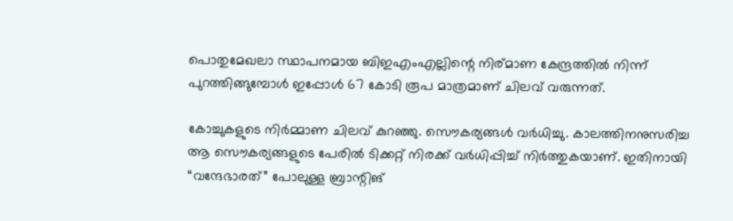പൊതുമേഖലാ സ്ഥാപനമായ ബിഇഎംഎല്ലിന്റെ നിര്മാണ കേന്ദ്രത്തിൽ നിന്ന് പുറത്തിങ്ങുമ്പോൾ ഇപ്പോൾ 67 കോടി രൂപ മാത്രമാണ് ചിലവ് വരുന്നത്.

കോച്ചുകളുടെ നിർമ്മാണ ചിലവ് കുറഞ്ഞു. സൌകര്യങ്ങൾ വർധിച്ചു. കാലത്തിനനുസരിച്ച ആ സൌകര്യങ്ങളുടെ പേരിൽ ടിക്കറ്റ് നിരക്ക് വർധിപ്പിച്ച് നിർത്തുകയാണ്. ഇതിനായി “വന്ദേഭാരത്” പോലുള്ള ബ്രാന്റിങ്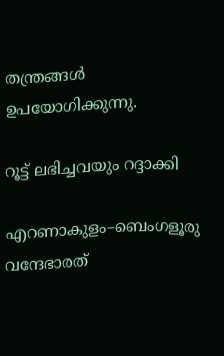തന്ത്രങ്ങൾ ഉപയോഗിക്കുന്നു.

റൂട്ട് ലഭിച്ചവയും റദ്ദാക്കി

എറണാകുളം–ബെംഗളൂരു വന്ദേഭാരത്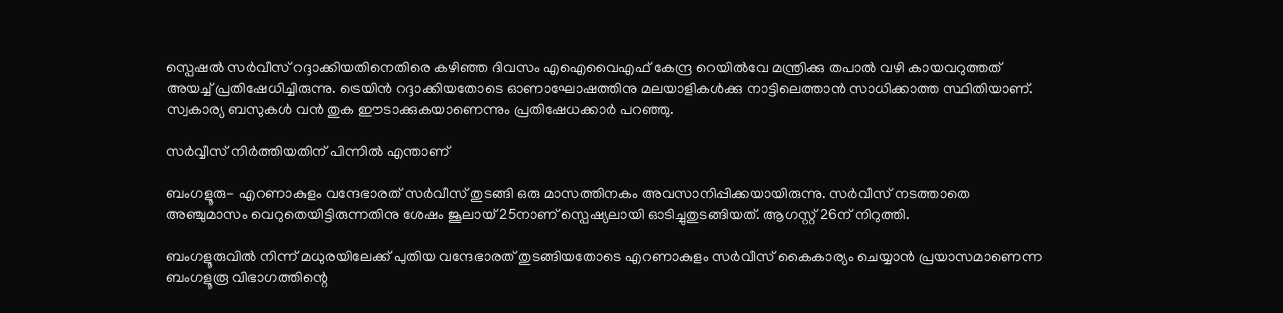സ്പെഷൽ സർവീസ് റദ്ദാക്കിയതിനെതിരെ കഴിഞ്ഞ ദിവസം എഐവൈഎഫ് കേന്ദ്ര റെയിൽവേ മന്ത്രിക്കു തപാൽ വഴി കായവറുത്തത് അയച്ച് പ്രതിഷേധിച്ചിരുന്നു. ട്രെയിൻ റദ്ദാക്കിയതോടെ ഓണാഘോഷത്തിനു മലയാളികൾക്കു നാട്ടിലെത്താൻ സാധിക്കാത്ത സ്ഥിതിയാണ്. സ്വകാര്യ ബസുകൾ വൻ തുക ഈടാക്കുകയാണെന്നും പ്രതിഷേധക്കാർ പറഞ്ഞു.

സർവ്വീസ് നിർത്തിയതിന് പിന്നിൽ എന്താണ്

ബംഗളൂരു- എറണാകുളം വന്ദേഭാരത് സർവീസ് തുടങ്ങി ഒരു മാസത്തിനകം അവസാനിപ്പിക്കയായിരുന്നു. സർവീസ് നടത്താതെ അഞ്ചുമാസം വെറുതെയിട്ടിരുന്നതിനു ശേഷം ജൂലായ് 25നാണ് സ്പെഷ്യലായി ഓടിച്ചുതുടങ്ങിയത്. ആഗസ്റ്റ് 26ന് നിറുത്തി.

ബംഗളൂരുവിൽ നിന്ന് മധുരയിലേക്ക് പുതിയ വന്ദേഭാരത് തുടങ്ങിയതോടെ എറണാകുളം സർവീസ് കൈകാര്യം ചെയ്യാൻ പ്രയാസമാണെന്ന ബംഗളൂരൂ വിഭാഗത്തിന്റെ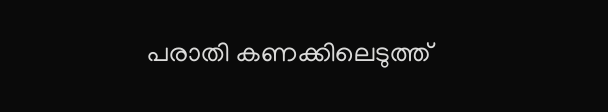പരാതി കണക്കിലെടുത്ത്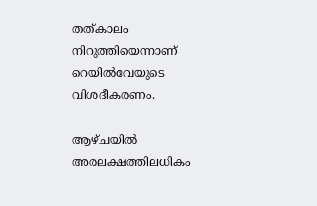തത്കാലം നിറുത്തിയെന്നാണ് റെയിൽവേയുടെ വിശദീകരണം.

ആഴ്ചയിൽ അരലക്ഷത്തിലധികം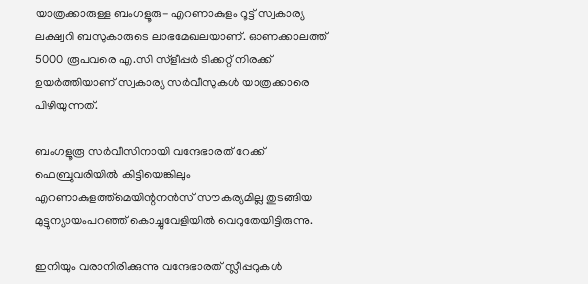യാത്രക്കാരുള്ള ബംഗളൂരു- എറണാകുളം റൂട്ട് സ്വകാര്യ ലക്ഷ്വറി ബസുകാരുടെ ലാഭമേഖലയാണ്. ഓണക്കാലത്ത് 5000 രൂപവരെ എ.സി സ്ളീപ്പർ ടിക്കറ്റ് നിരക്ക് ഉയർത്തിയാണ് സ്വകാര്യ സർവീസുകൾ യാത്രക്കാരെ പിഴിയുന്നത്.

ബംഗളൂരൂ സർവീസിനായി വന്ദേഭാരത് റേക്ക് ഫെബ്രുവരിയിൽ കിട്ടിയെങ്കിലും എറണാകുളത്ത്മെയിന്റനൻസ് സൗകര്യമില്ല തുടങ്ങിയ മുട്ടുന്യായംപറഞ്ഞ് കൊച്ചുവേളിയിൽ വെറുതേയിട്ടിരുന്നു.

ഇനിയും വരാനിരിക്കുന്നു വന്ദേഭാരത് സ്ലീപ്പറുകൾ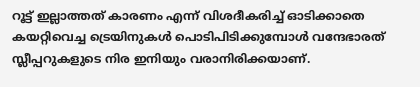റൂട്ട് ഇല്ലാത്തത് കാരണം എന്ന് വിശദീകരിച്ച് ഓടിക്കാതെ കയറ്റിവെച്ച ട്രെയിനുകൾ പൊടിപിടിക്കുമ്പോൾ വന്ദേഭാരത് സ്ലീപ്പറുകളുടെ നിര ഇനിയും വരാനിരിക്കയാണ്.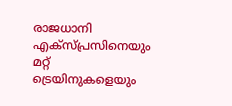രാജധാനി എക്സ്പ്രസിനെയും മറ്റ് ട്രെയിനുകളെയും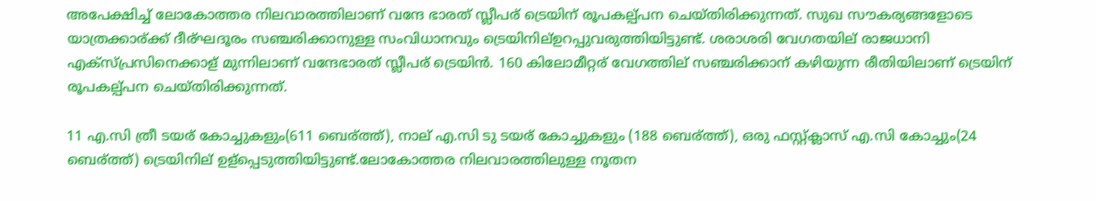അപേക്ഷിച്ച് ലോകോത്തര നിലവാരത്തിലാണ് വന്ദേ ഭാരത് സ്ലീപര് ട്രെയിന് രൂപകല്പ്പന ചെയ്തിരിക്കുന്നത്. സുഖ സൗകര്യങ്ങളോടെ യാത്രക്കാര്ക്ക് ദീര്ഘദൂരം സഞ്ചരിക്കാനുള്ള സംവിധാനവും ട്രെയിനില്ഉറപ്പുവരുത്തിയിട്ടുണ്ട്. ശരാശരി വേഗതയില് രാജധാനി എക്സ്പ്രസിനെക്കാള് മുന്നിലാണ് വന്ദേഭാരത് സ്ലീപര് ട്രെയിൻ. 160 കിലോമീറ്റര് വേഗത്തില് സഞ്ചരിക്കാന് കഴിയുന്ന രീതിയിലാണ് ട്രെയിന് രൂപകല്പ്പന ചെയ്തിരിക്കുന്നത്.

11 എ.സി ത്രീ ടയര് കോച്ചുകളും(611 ബെര്ത്ത്), നാല് എ.സി ടു ടയര് കോച്ചുകളും (188 ബെര്ത്ത്), ഒരു ഫസ്റ്റ്ക്ലാസ് എ.സി കോച്ചും(24 ബെര്ത്ത്) ട്രെയിനില് ഉള്പ്പെടുത്തിയിട്ടുണ്ട്.ലോകോത്തര നിലവാരത്തിലുള്ള നൂതന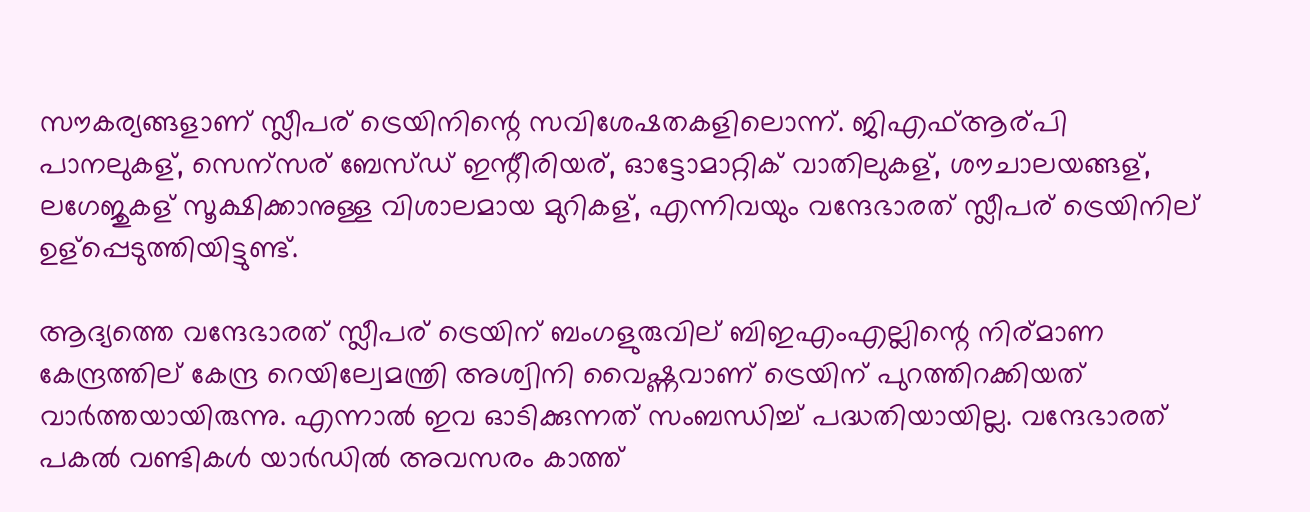സൗകര്യങ്ങളാണ് സ്ലീപര് ട്രെയിനിന്റെ സവിശേഷതകളിലൊന്ന്. ജിഎഫ്ആര്പി പാനലുകള്, സെന്സര് ബേസ്ഡ് ഇന്റീരിയര്, ഓട്ടോമാറ്റിക് വാതിലുകള്, ശൗചാലയങ്ങള്, ലഗേജുകള് സൂക്ഷിക്കാനുള്ള വിശാലമായ മുറികള്, എന്നിവയും വന്ദേഭാരത് സ്ലീപര് ട്രെയിനില് ഉള്പ്പെടുത്തിയിട്ടുണ്ട്.

ആദ്യത്തെ വന്ദേഭാരത് സ്ലീപര് ട്രെയിന് ബംഗളുരുവില് ബിഇഎംഎല്ലിന്റെ നിര്മാണ കേന്ദ്രത്തില് കേന്ദ്ര റെയില്വേമന്ത്രി അശ്വിനി വൈഷ്ണവാണ് ട്രെയിന് പുറത്തിറക്കിയത് വാർത്തയായിരുന്നു. എന്നാൽ ഇവ ഓടിക്കുന്നത് സംബന്ധിച്ച് പദ്ധതിയായില്ല. വന്ദേഭാരത് പകൽ വണ്ടികൾ യാർഡിൽ അവസരം കാത്ത്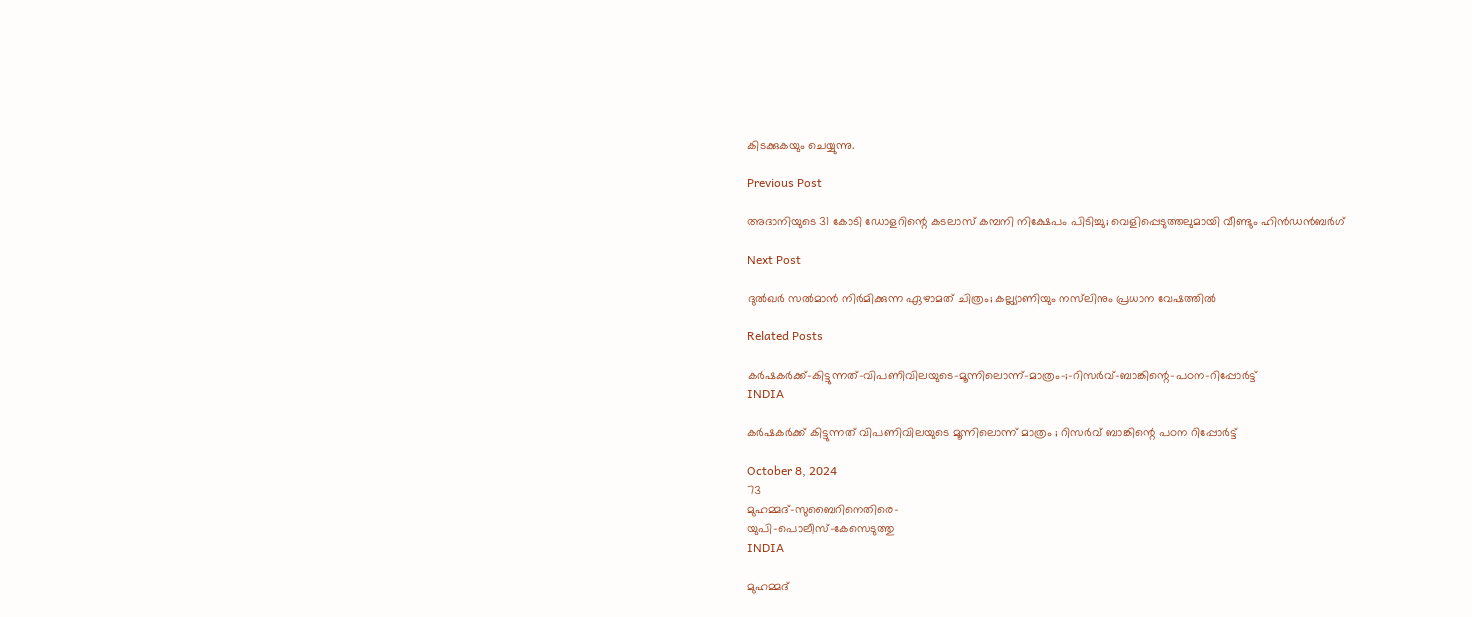കിടക്കുകയും ചെയ്യുന്നു.

Previous Post

അദാനിയുടെ 31 കോടി ഡോളറിന്റെ കടലാസ് കമ്പനി നിക്ഷേപം പിടിച്ചു; വെളിപ്പെടുത്തലുമായി വീണ്ടും ഹിൻഡൻബർഗ്

Next Post

ദുൽഖർ സൽമാൻ നിർമിക്കുന്ന ഏഴാമത് ചിത്രം; കല്ല്യാണിയും നസ്‌ലിനും പ്രധാന വേഷത്തിൽ

Related Posts

കർഷകർക്ക്‌-കിട്ടുന്നത്‌-വിപണിവിലയുടെ-മൂന്നിലൊന്ന്‌-മാത്രം-;-റിസർവ്‌-ബാങ്കിന്റെ-പഠന-റിപ്പോർട്ട്‌
INDIA

കർഷകർക്ക്‌ കിട്ടുന്നത്‌ വിപണിവിലയുടെ മൂന്നിലൊന്ന്‌ മാത്രം ; റിസർവ്‌ ബാങ്കിന്റെ പഠന റിപ്പോർട്ട്‌

October 8, 2024
73
മുഹമ്മദ്‌-സുബൈറിനെതിരെ-
യുപി-പൊലീസ്‌-കേസെടുത്തു
INDIA

മുഹമ്മദ്‌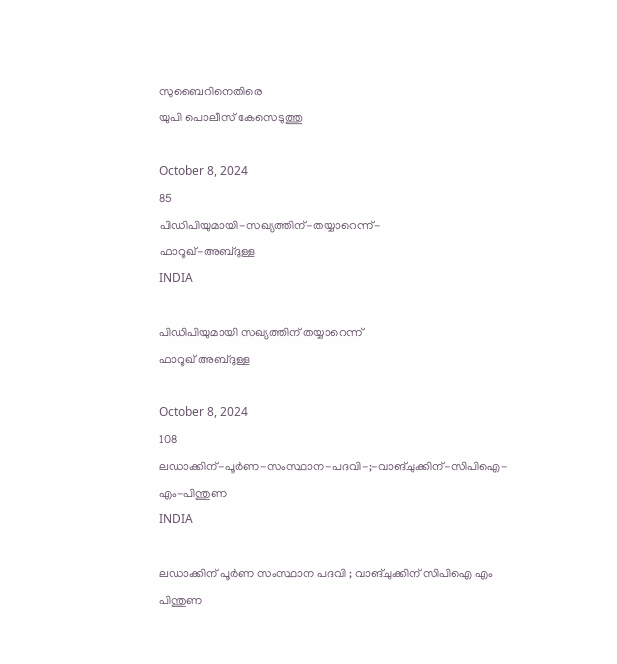സുബൈറിനെതിരെ
യുപി പൊലീസ്‌ കേസെടുത്തു

October 8, 2024
85
പിഡിപിയുമായി-സഖ്യത്തിന്‌-തയ്യാറെന്ന്‌-
ഫാറൂഖ്‌-അബ്ദുള്ള
INDIA

പിഡിപിയുമായി സഖ്യത്തിന്‌ തയ്യാറെന്ന്‌
ഫാറൂഖ്‌ അബ്ദുള്ള

October 8, 2024
108
ലഡാക്കിന്-പൂർണ-സംസ്ഥാന-പദവി-;-വാങ്‌ചുക്കിന്-സിപിഐ-എം-പിന്തുണ
INDIA

ലഡാക്കിന് പൂർണ സംസ്ഥാന പദവി ; വാങ്‌ചുക്കിന് സിപിഐ എം പിന്തുണ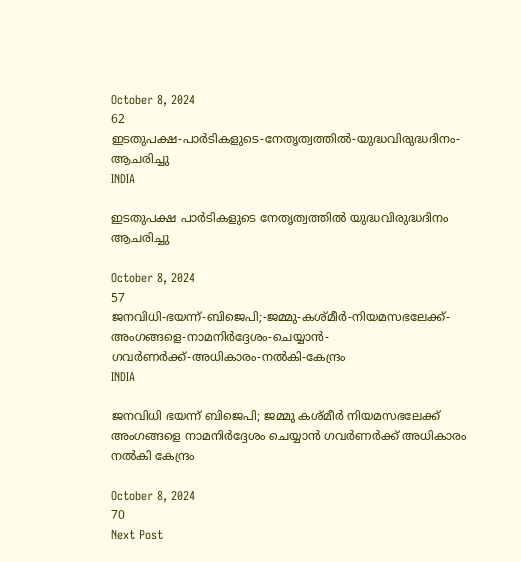October 8, 2024
62
ഇടതുപക്ഷ-പാർടികളുടെ-നേതൃത്വത്തിൽ-യുദ്ധവിരുദ്ധദിനം-ആചരിച്ചു
INDIA

ഇടതുപക്ഷ പാർടികളുടെ നേതൃത്വത്തിൽ യുദ്ധവിരുദ്ധദിനം ആചരിച്ചു

October 8, 2024
57
ജനവിധി-ഭയന്ന്‌-ബിജെപി;-ജമ്മു-കശ്മീർ-നിയമസഭലേക്ക്-അംഗങ്ങളെ-നാമനിർദ്ദേശം-ചെയ്യാൻ-ഗവർണർക്ക്‌-അധികാരം-നൽകി-കേന്ദ്രം
INDIA

ജനവിധി ഭയന്ന്‌ ബിജെപി; ജമ്മു കശ്മീർ നിയമസഭലേക്ക് അംഗങ്ങളെ നാമനിർദ്ദേശം ചെയ്യാൻ ഗവർണർക്ക്‌ അധികാരം നൽകി കേന്ദ്രം

October 8, 2024
70
Next Post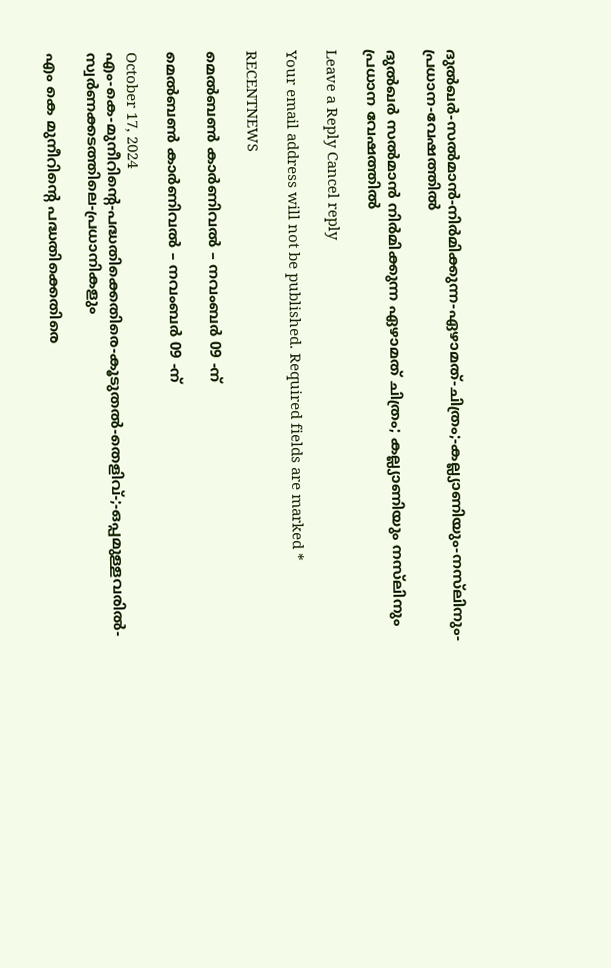ദുൽഖർ-സൽമാൻ-നിർമിക്കുന്ന-ഏഴാമത്-ചിത്രം;-കല്ല്യാണിയും-നസ്‌ലിനും-പ്രധാന-വേഷത്തിൽ

ദുൽഖർ സൽമാൻ നിർമിക്കുന്ന ഏഴാമത് ചിത്രം; കല്ല്യാണിയും നസ്‌ലിനും പ്രധാന വേഷത്തിൽ

Leave a Reply Cancel reply

Your email address will not be published. Required fields are marked *

RECENTNEWS

മെൽബൺ കാർണിവൽ – നവംബർ 09 -ന്

മെൽബൺ കാർണിവൽ – നവംബർ 09 -ന്

October 17, 2024
എം-കെ-മുനീറിന്റെ-പദ്ധതിക്കെതിരെ-കൂടുതൽ-തെളിവ്‌-;-ഒപ്പമുള്ളവരിൽ-
സ്വർണക്കടത്തിലെ-പ്രധാനികളും

എം കെ മുനീറിന്റെ പദ്ധതിക്കെതിരെ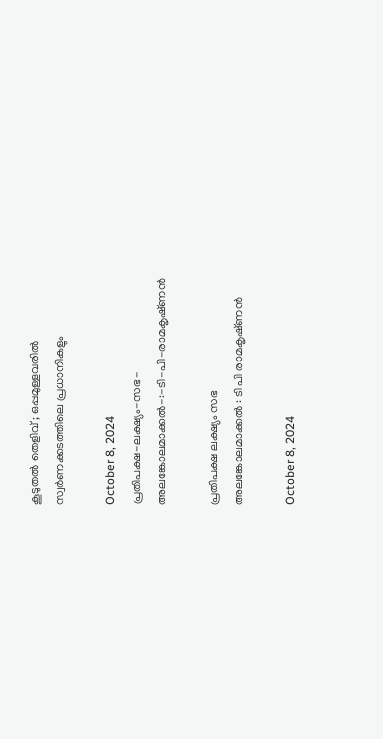കൂടുതൽ തെളിവ്‌ ; ഒപ്പമുള്ളവരിൽ
സ്വർണക്കടത്തിലെ പ്രധാനികളും

October 8, 2024
പ്രതിപക്ഷ-ലക്ഷ്യം-സഭ-
അലങ്കോലമാക്കൽ-:-ടി-പി-രാമകൃഷ്‌ണൻ

പ്രതിപക്ഷ ലക്ഷ്യം സഭ
അലങ്കോലമാക്കൽ : ടി പി രാമകൃഷ്‌ണൻ

October 8, 2024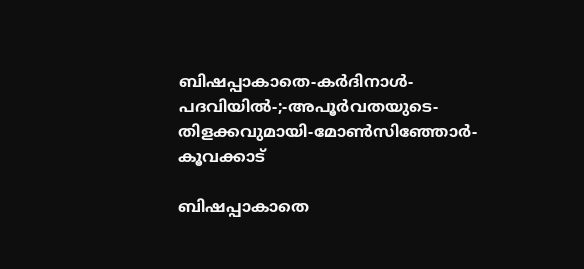ബിഷപ്പാകാതെ-കർദിനാൾ-പദവിയിൽ-;-അപൂർവതയുടെ-തിളക്കവുമായി-മോൺസിഞ്ഞോർ-കൂവക്കാട്‌

ബിഷപ്പാകാതെ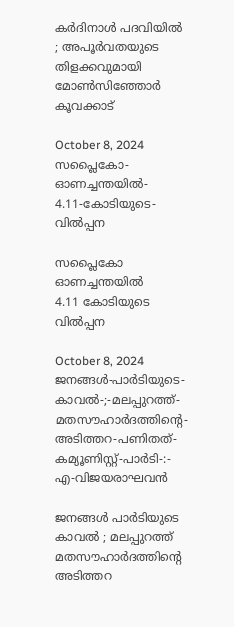കർദിനാൾ പദവിയിൽ ; അപൂർവതയുടെ തിളക്കവുമായി മോൺസിഞ്ഞോർ കൂവക്കാട്‌

October 8, 2024
സപ്ലൈകോ-ഓണച്ചന്തയിൽ-
4.11-കോടിയുടെ-വിൽപ്പന

സപ്ലൈകോ ഓണച്ചന്തയിൽ
4.11 കോടിയുടെ വിൽപ്പന

October 8, 2024
ജനങ്ങൾ-പാർടിയുടെ-കാവൽ-;-മലപ്പുറത്ത്-മതസൗഹാർദത്തിന്റെ-അടിത്തറ-പണിതത്-കമ്യൂണിസ്റ്റ്-പാർടി-:-
എ-വിജയരാഘവൻ

ജനങ്ങൾ പാർടിയുടെ കാവൽ ; മലപ്പുറത്ത് മതസൗഹാർദത്തിന്റെ അടിത്തറ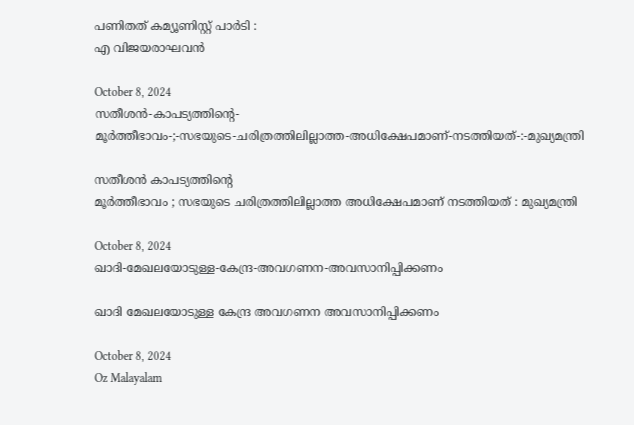പണിതത് കമ്യൂണിസ്റ്റ് പാർടി :
എ വിജയരാഘവൻ

October 8, 2024
സതീശൻ-കാപട്യത്തിന്റെ-
മൂർത്തീഭാവം-;-സഭയുടെ-ചരിത്രത്തിലില്ലാത്ത-അധിക്ഷേപമാണ്‌-നടത്തിയത്‌-:-മുഖ്യമന്ത്രി

സതീശൻ കാപട്യത്തിന്റെ
മൂർത്തീഭാവം ; സഭയുടെ ചരിത്രത്തിലില്ലാത്ത അധിക്ഷേപമാണ്‌ നടത്തിയത്‌ : മുഖ്യമന്ത്രി

October 8, 2024
ഖാദി-മേഖലയോടുള്ള-കേന്ദ്ര-അവഗണന-അവസാനിപ്പിക്കണം

ഖാദി മേഖലയോടുള്ള കേന്ദ്ര അവഗണന അവസാനിപ്പിക്കണം

October 8, 2024
Oz Malayalam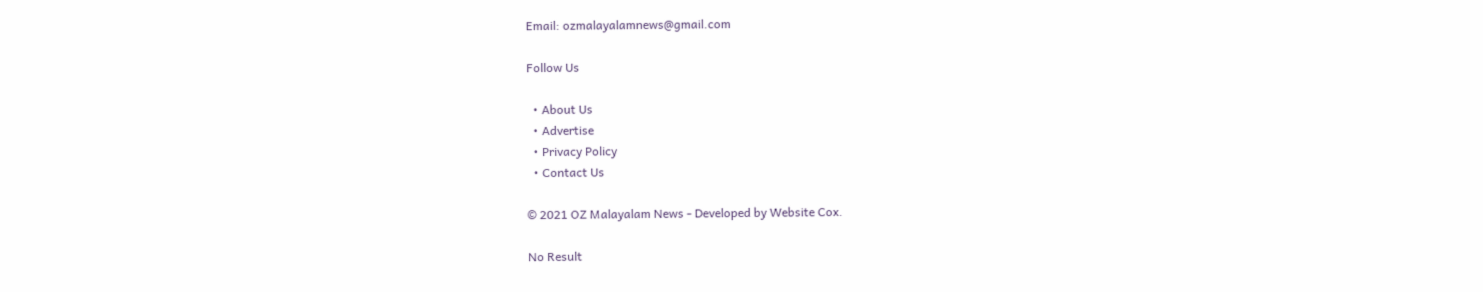Email: ozmalayalamnews@gmail.com

Follow Us

  • About Us
  • Advertise
  • Privacy Policy
  • Contact Us

© 2021 OZ Malayalam News - Developed by Website Cox.

No Result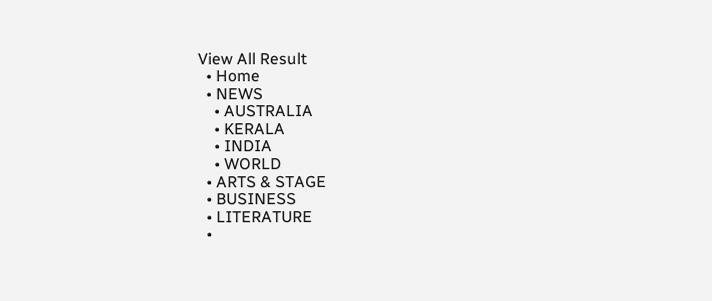View All Result
  • Home
  • NEWS
    • AUSTRALIA
    • KERALA
    • INDIA
    • WORLD
  • ARTS & STAGE
  • BUSINESS
  • LITERATURE
  •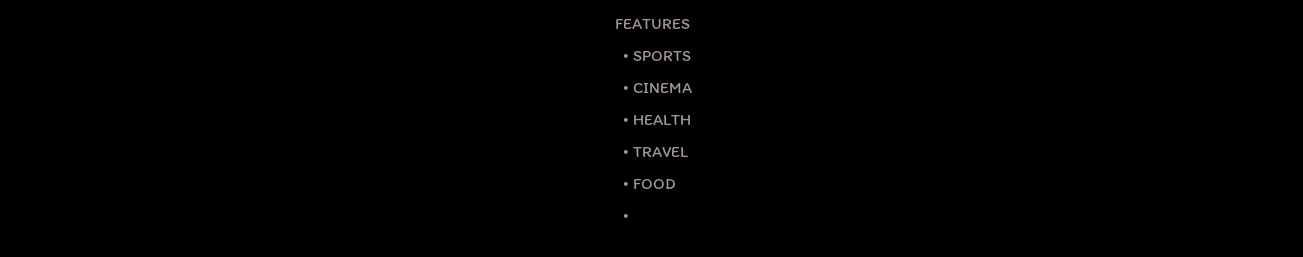FEATURES
  • SPORTS
  • CINEMA
  • HEALTH
  • TRAVEL
  • FOOD
  •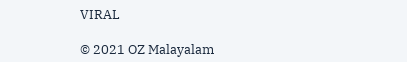VIRAL

© 2021 OZ Malayalam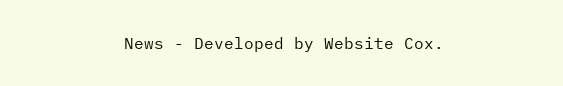News - Developed by Website Cox.